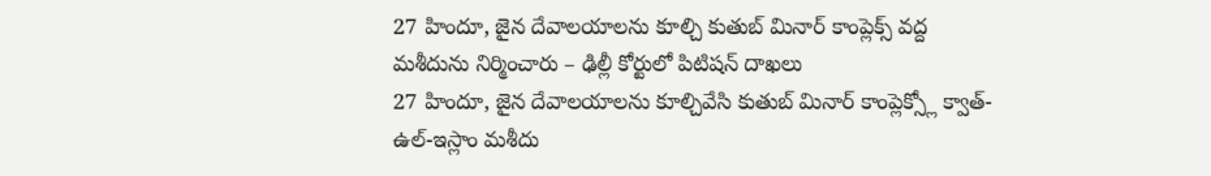27 హిందూ, జైన దేవాలయాలను కూల్చి కుతుబ్ మినార్ కాంప్లెక్స్ వద్ద మశీదును నిర్మించారు – ఢిల్లీ కోర్టులో పిటిషన్ దాఖలు
27 హిందూ, జైన దేవాలయాలను కూల్చివేసి కుతుబ్ మినార్ కాంప్లెక్స్లో క్వాత్-ఉల్-ఇస్లాం మశీదు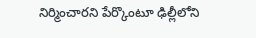నిర్మించారని పేర్కొంటూ ఢిల్లీలోని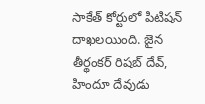సాకేత్ కోర్టులో పిటిషన్ దాఖలయింది. జైన తీర్థంకర్ రిషబ్ దేవ్, హిందూ దేవుడు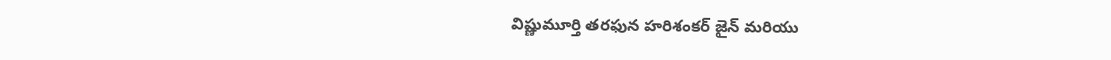విష్ణుమూర్తి తరఫున హరిశంకర్ జైన్ మరియు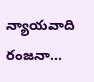న్యాయవాది రంజనా...